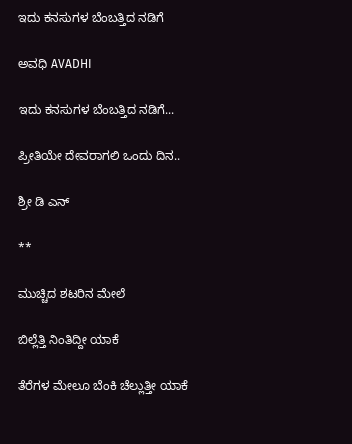ಇದು ಕನಸುಗಳ ಬೆಂಬತ್ತಿದ ನಡಿಗೆ‍

ಅವಧಿ AVADHI

ಇದು ಕನಸುಗಳ ಬೆಂಬತ್ತಿದ ನಡಿಗೆ...

ಪ್ರೀತಿಯೇ ದೇವರಾಗಲಿ ಒಂದು ದಿನ..

ಶ್ರೀ ಡಿ ಎನ್

**

ಮುಚ್ಚಿದ ಶಟರಿನ ಮೇಲೆ

ಬಿಲ್ಲೆತ್ತಿ ನಿಂತಿದ್ದೀ ಯಾಕೆ

ತೆರೆಗಳ ಮೇಲೂ ಬೆಂಕಿ ಚೆಲ್ಲುತ್ತೀ ಯಾಕೆ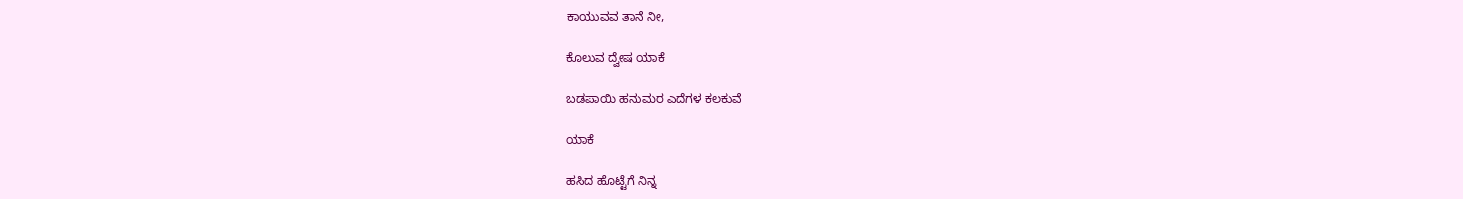ಕಾಯುವವ ತಾನೆ ನೀ,

ಕೊಲುವ ದ್ವೇಷ ಯಾಕೆ

ಬಡಪಾಯಿ ಹನುಮರ ಎದೆಗಳ ಕಲಕುವೆ

ಯಾಕೆ

ಹಸಿದ ಹೊಟ್ಟೆಗೆ ನಿನ್ನ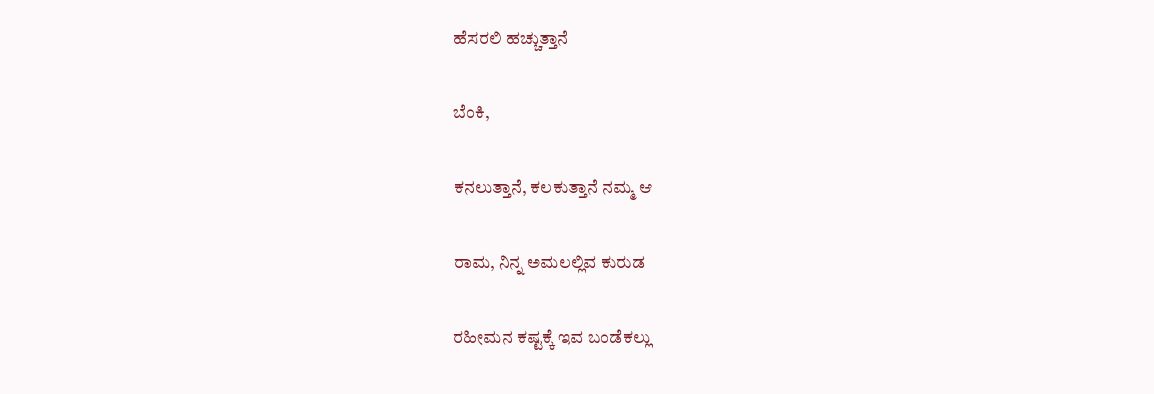ಹೆಸರಲಿ ಹಚ್ಚುತ್ತಾನೆ

ಬೆಂಕಿ,

ಕನಲುತ್ತಾನೆ, ಕಲಕುತ್ತಾನೆ ನಮ್ಮ ಆ

ರಾಮ, ನಿನ್ನ ಅಮಲಲ್ಲಿವ ಕುರುಡ

ರಹೀಮನ ಕಷ್ಟಕ್ಕೆ ಇವ ಬಂಡೆಕಲ್ಲು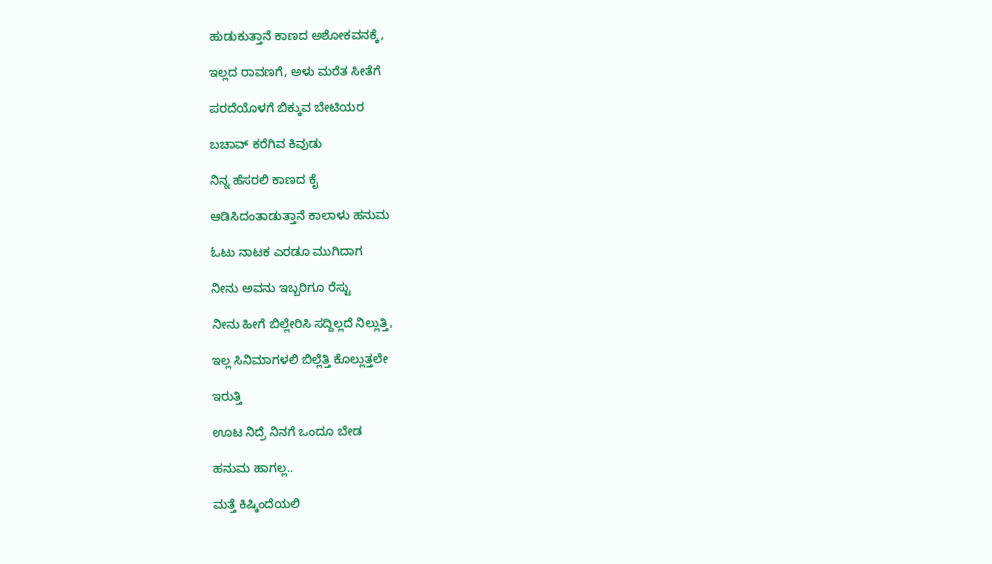ಹುಡುಕುತ್ತಾನೆ ಕಾಣದ ಅಶೋಕವನಕ್ಕೆ,

ಇಲ್ಲದ ರಾವಣಗೆ, ಅಳು ಮರೆತ ಸೀತೆಗೆ

ಪರದೆಯೊಳಗೆ ಬಿಕ್ಕುವ ಬೇಟಿಯರ

ಬಚಾವ್ ಕರೆಗಿವ ಕಿವುಡು

ನಿನ್ನ ಹೆಸರಲಿ ಕಾಣದ ಕೈ

ಆಡಿಸಿದಂತಾಡುತ್ತಾನೆ ಕಾಲಾಳು ಹನುಮ

ಓಟು ನಾಟಕ ಎರಡೂ ಮುಗಿದಾಗ

ನೀನು ಅವನು ಇಬ್ಬರಿಗೂ ರೆಸ್ಟು

ನೀನು ಹೀಗೆ ಬಿಲ್ಲೇರಿಸಿ ಸದ್ದಿಲ್ಲದೆ ನಿಲ್ಲುತ್ತಿ,

ಇಲ್ಲ ಸಿನಿಮಾಗಳಲಿ ಬಿಲ್ಲೆತ್ತಿ ಕೊಲ್ಲುತ್ತಲೇ

ಇರುತ್ತಿ

ಊಟ ನಿದ್ರೆ ನಿನಗೆ ಒಂದೂ ಬೇಡ

ಹನುಮ ಹಾಗಲ್ಲ..

ಮತ್ತೆ ಕಿಷ್ಕಿಂದೆಯಲಿ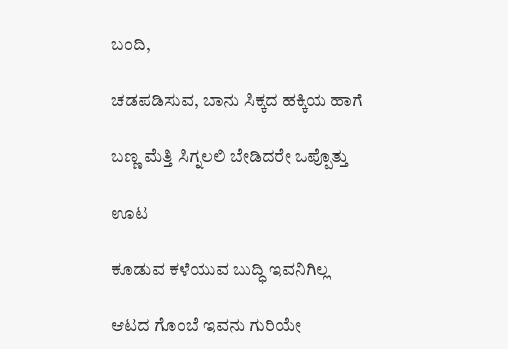ಬಂದಿ,

ಚಡಪಡಿಸುವ, ಬಾನು ಸಿಕ್ಕದ ಹಕ್ಕಿಯ ಹಾಗೆ

ಬಣ್ಣ ಮೆತ್ತಿ ಸಿಗ್ನಲಲಿ ಬೇಡಿದರೇ ಒಪ್ಪೊತ್ತು

ಊಟ

ಕೂಡುವ ಕಳೆಯುವ ಬುದ್ಧಿ ಇವನಿಗಿಲ್ಲ

ಆಟದ ಗೊಂಬೆ ಇವನು ಗುರಿಯೇ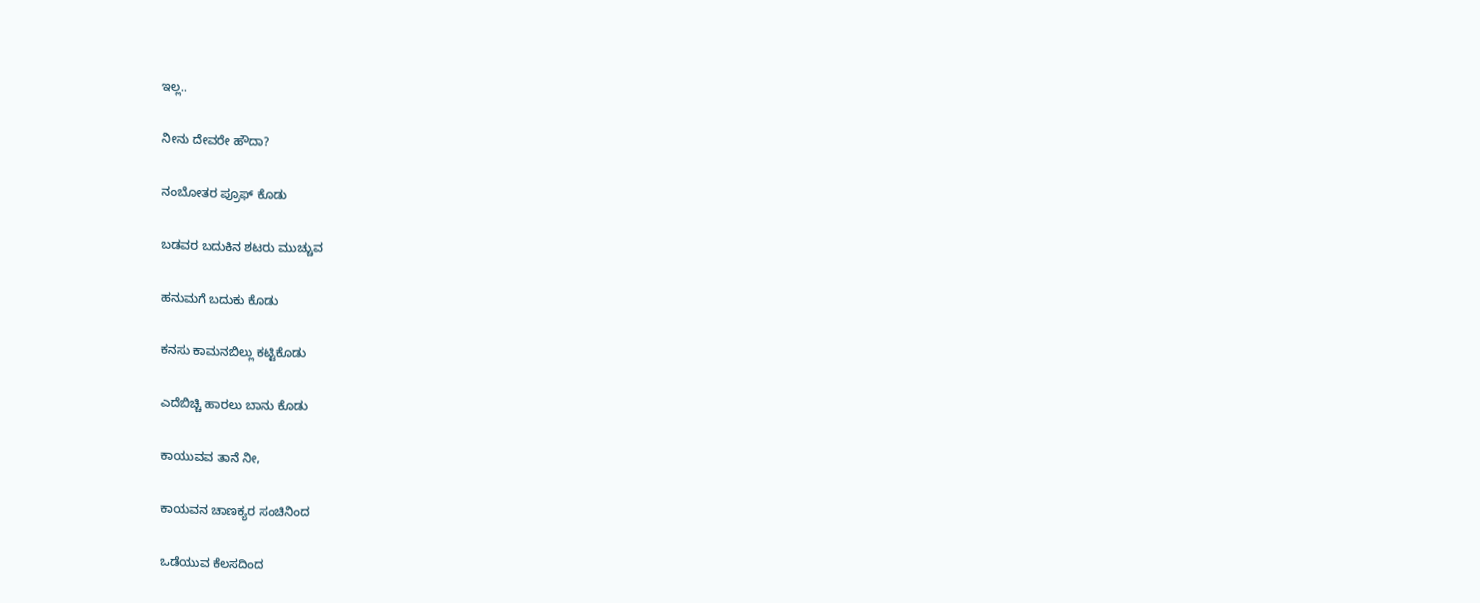ಇಲ್ಲ..

ನೀನು ದೇವರೇ ಹೌದಾ?

ನಂಬೋತರ ಪ್ರೂಫ್ ಕೊಡು

ಬಡವರ ಬದುಕಿನ ಶಟರು ಮುಚ್ಚುವ

ಹನುಮಗೆ ಬದುಕು ಕೊಡು

ಕನಸು ಕಾಮನಬಿಲ್ಲು ಕಟ್ಟಿಕೊಡು

ಎದೆಬಿಚ್ಚಿ ಹಾರಲು ಬಾನು ಕೊಡು

ಕಾಯುವವ ತಾನೆ ನೀ,

ಕಾಯವನ ಚಾಣಕ್ಯರ ಸಂಚಿನಿಂದ

ಒಡೆಯುವ ಕೆಲಸದಿಂದ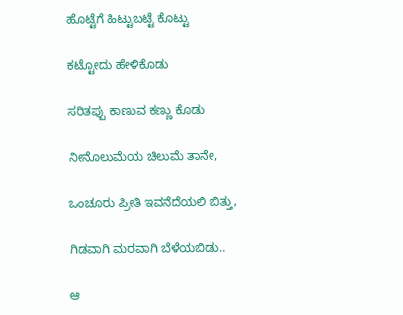ಹೊಟ್ಟೆಗೆ ಹಿಟ್ಟುಬಟ್ಟೆ ಕೊಟ್ಟು

ಕಟ್ಟೋದು ಹೇಳಿಕೊಡು

ಸರಿತಪ್ಪು ಕಾಣುವ ಕಣ್ಣು ಕೊಡು

ನೀನೊಲುಮೆಯ ಚಿಲುಮೆ ತಾನೇ,

ಒಂಚೂರು ಪ್ರೀತಿ ಇವನೆದೆಯಲಿ ಬಿತ್ತು,

ಗಿಡವಾಗಿ ಮರವಾಗಿ ಬೆಳೆಯಬಿಡು..

ಆ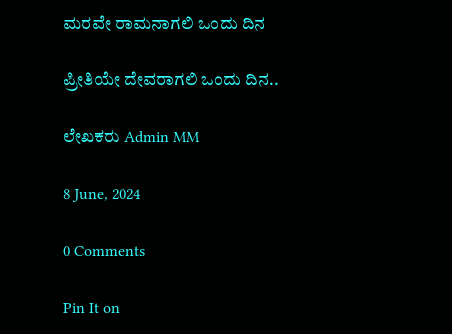ಮರವೇ ರಾಮನಾಗಲಿ ಒಂದು ದಿನ

ಪ್ರೀತಿಯೇ ದೇವರಾಗಲಿ ಒಂದು ದಿನ..

ಲೇಖಕರು Admin MM

8 June, 2024

0 Comments

Pin It on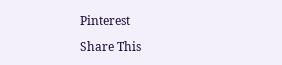Pinterest

Share This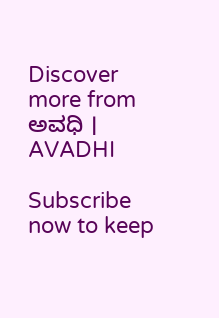Discover more from ಅವಧಿ । AVADHI

Subscribe now to keep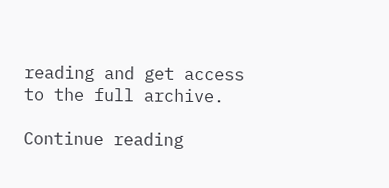reading and get access to the full archive.

Continue reading